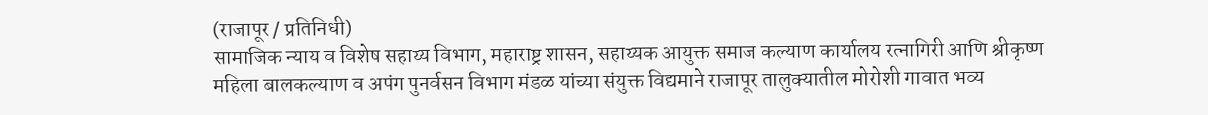(राजापूर / प्रतिनिधी)
सामाजिक न्याय व विशेष सहाय्य विभाग, महाराष्ट्र शासन, सहाय्यक आयुक्त समाज कल्याण कार्यालय रत्नागिरी आणि श्रीकृष्ण महिला बालकल्याण व अपंग पुनर्वसन विभाग मंडळ यांच्या संयुक्त विद्यमाने राजापूर तालुक्यातील मोरोशी गावात भव्य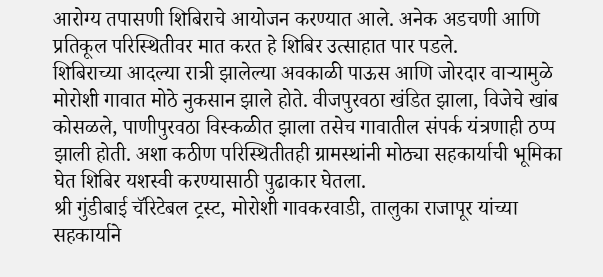आरोग्य तपासणी शिबिराचे आयोजन करण्यात आले. अनेक अडचणी आणि प्रतिकूल परिस्थितीवर मात करत हे शिबिर उत्साहात पार पडले.
शिबिराच्या आदल्या रात्री झालेल्या अवकाळी पाऊस आणि जोरदार वाऱ्यामुळे मोरोशी गावात मोठे नुकसान झाले होते. वीजपुरवठा खंडित झाला, विजेचे खांब कोसळले, पाणीपुरवठा विस्कळीत झाला तसेच गावातील संपर्क यंत्रणाही ठप्प झाली होती. अशा कठीण परिस्थितीतही ग्रामस्थांनी मोठ्या सहकार्याची भूमिका घेत शिबिर यशस्वी करण्यासाठी पुढाकार घेतला.
श्री गुंडीबाई चॅरिटेबल ट्रस्ट, मोरोशी गावकरवाडी, तालुका राजापूर यांच्या सहकार्याने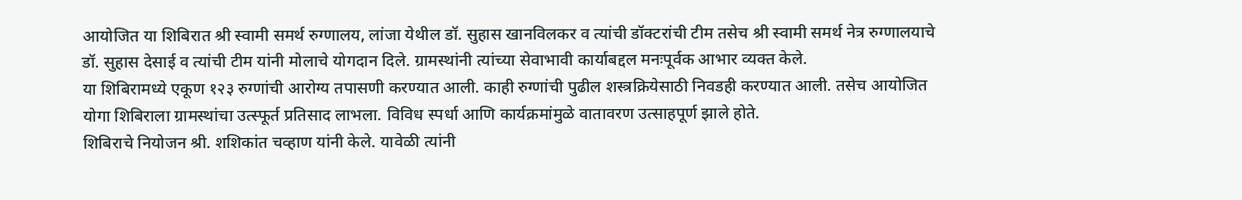आयोजित या शिबिरात श्री स्वामी समर्थ रुग्णालय, लांजा येथील डॉ. सुहास खानविलकर व त्यांची डॉक्टरांची टीम तसेच श्री स्वामी समर्थ नेत्र रुग्णालयाचे डॉ. सुहास देसाई व त्यांची टीम यांनी मोलाचे योगदान दिले. ग्रामस्थांनी त्यांच्या सेवाभावी कार्याबद्दल मनःपूर्वक आभार व्यक्त केले.
या शिबिरामध्ये एकूण १२३ रुग्णांची आरोग्य तपासणी करण्यात आली. काही रुग्णांची पुढील शस्त्रक्रियेसाठी निवडही करण्यात आली. तसेच आयोजित योगा शिबिराला ग्रामस्थांचा उत्स्फूर्त प्रतिसाद लाभला. विविध स्पर्धा आणि कार्यक्रमांमुळे वातावरण उत्साहपूर्ण झाले होते.
शिबिराचे नियोजन श्री. शशिकांत चव्हाण यांनी केले. यावेळी त्यांनी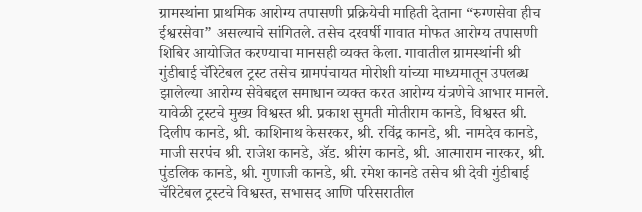ग्रामस्थांना प्राथमिक आरोग्य तपासणी प्रक्रियेची माहिती देताना “रुग्णसेवा हीच ईश्वरसेवा” असल्याचे सांगितले. तसेच दरवर्षी गावात मोफत आरोग्य तपासणी शिबिर आयोजित करण्याचा मानसही व्यक्त केला. गावातील ग्रामस्थांनी श्री गुंडीबाई चॅरिटेबल ट्रस्ट तसेच ग्रामपंचायत मोरोशी यांच्या माध्यमातून उपलब्ध झालेल्या आरोग्य सेवेबद्दल समाधान व्यक्त करत आरोग्य यंत्रणेचे आभार मानले.
यावेळी ट्रस्टचे मुख्य विश्वस्त श्री. प्रकाश सुमती मोतीराम कानडे, विश्वस्त श्री. दिलीप कानडे, श्री. काशिनाथ केसरकर, श्री. रविंद्र कानडे, श्री. नामदेव कानडे, माजी सरपंच श्री. राजेश कानडे, ॲड. श्रीरंग कानडे, श्री. आत्माराम नारकर, श्री. पुंडलिक कानडे, श्री. गुणाजी कानडे, श्री. रमेश कानडे तसेच श्री देवी गुंडीबाई चॅरिटेबल ट्रस्टचे विश्वस्त, सभासद आणि परिसरातील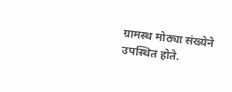ग्रामस्थ मोठ्या संख्येने उपस्थित होते.